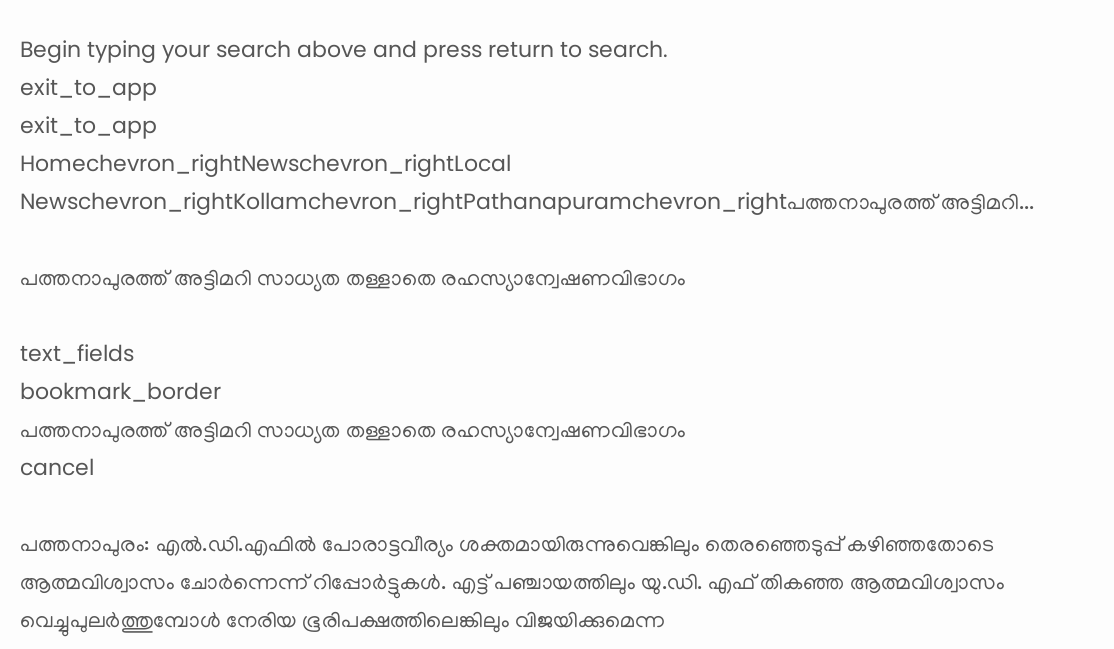Begin typing your search above and press return to search.
exit_to_app
exit_to_app
Homechevron_rightNewschevron_rightLocal Newschevron_rightKollamchevron_rightPathanapuramchevron_rightപത്തനാപുരത്ത് അട്ടിമറി...

പത്തനാപുരത്ത് അട്ടിമറി സാധ്യത തള്ളാതെ രഹസ്യാന്വേഷണവിഭാഗം

text_fields
bookmark_border
പത്തനാപുരത്ത് അട്ടിമറി സാധ്യത തള്ളാതെ രഹസ്യാന്വേഷണവിഭാഗം
cancel

പത്തനാപുരം: എൽ.ഡി.എഫിൽ പോരാട്ടവീര്യം ശക്തമായിരുന്നുവെങ്കിലും തെരഞ്ഞെടുപ്പ് കഴിഞ്ഞതോടെ ആത്മവിശ്വാസം ചോർന്നെന്ന് റിപ്പോർട്ടുകൾ. എട്ട് പഞ്ചായത്തിലും യു.ഡി. എഫ് തികഞ്ഞ ആത്മവിശ്വാസം വെച്ചുപുലർത്തുമ്പോൾ നേരിയ ഭൂരിപക്ഷത്തിലെങ്കിലും വിജയിക്കുമെന്ന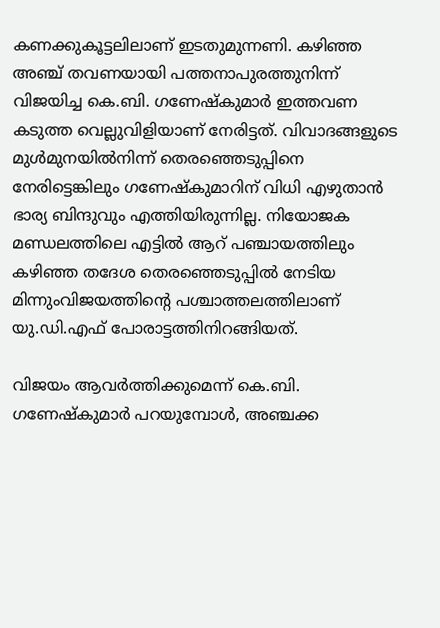കണക്കുകൂട്ടലിലാണ് ഇടതുമുന്നണി. കഴിഞ്ഞ അഞ്ച് തവണയായി പത്തനാപുരത്തുനിന്ന് വിജയിച്ച കെ.ബി. ഗണേഷ്‌കുമാർ ഇത്തവണ കടുത്ത വെല്ലുവിളിയാണ് നേരിട്ടത്. വിവാദങ്ങളുടെ മുൾമുനയിൽനിന്ന് തെരഞ്ഞെടുപ്പിനെ നേരിട്ടെങ്കിലും ഗണേഷ്‌കുമാറിന് വിധി എഴുതാൻ ഭാര്യ ബിന്ദുവും എത്തിയിരുന്നില്ല. നിയോജക മണ്ഡലത്തിലെ എട്ടിൽ ആറ് പഞ്ചായത്തിലും കഴിഞ്ഞ തദേശ തെരഞ്ഞെടുപ്പിൽ നേടിയ മിന്നുംവിജയത്തിന്റെ പശ്ചാത്തലത്തിലാണ് യു.ഡി.എഫ് പോരാട്ടത്തിനിറങ്ങിയത്.

വിജയം ആവർത്തിക്കുമെന്ന് കെ.ബി. ഗണേഷ്‌കുമാർ പറയുമ്പോൾ, അഞ്ചക്ക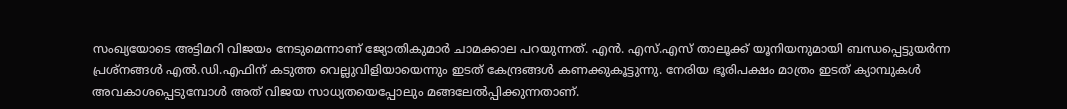സംഖ്യയോടെ അട്ടിമറി വിജയം നേടുമെന്നാണ് ജ്യോതികുമാർ ചാമക്കാല പറയുന്നത്. എൻ. എസ്.എസ് താലൂക്ക് യൂനിയനുമായി ബന്ധപ്പെട്ടുയർന്ന പ്രശ്നങ്ങൾ എൽ.ഡി.എഫിന് കടുത്ത വെല്ലുവിളിയായെന്നും ഇടത് കേന്ദ്രങ്ങൾ കണക്കുകൂട്ടുന്നു. നേരിയ ഭൂരിപക്ഷം മാത്രം ഇടത് ക്യാമ്പുകൾ അവകാശപ്പെടുമ്പോൾ അത്‌ വിജയ സാധ്യതയെപ്പോലും മങ്ങലേൽപ്പിക്കുന്നതാണ്.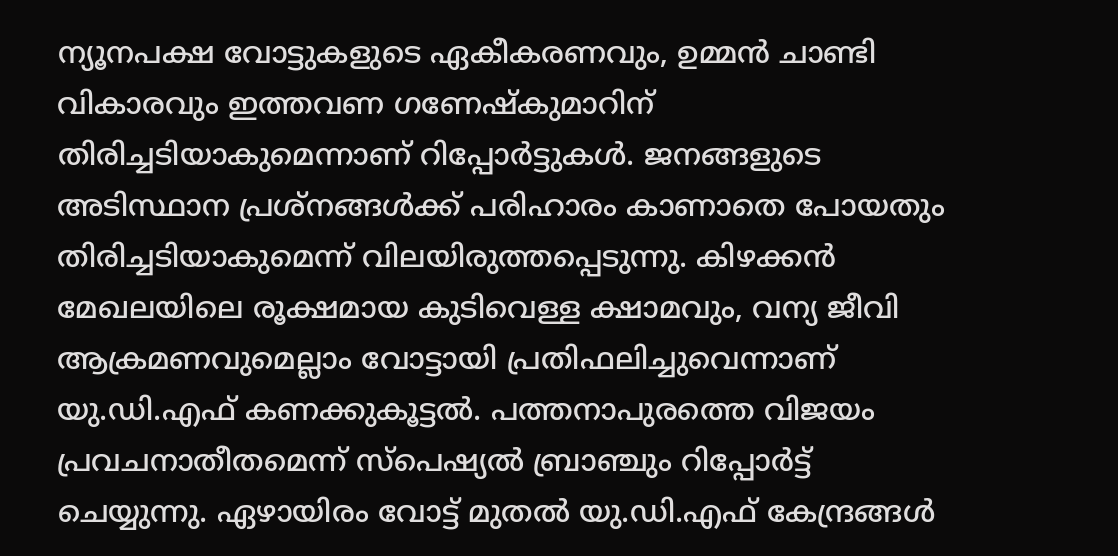ന്യൂനപക്ഷ വോട്ടുകളുടെ ഏകീകരണവും, ഉമ്മൻ ‌ചാണ്ടി വികാരവും ഇത്തവണ ഗണേഷ്‌കുമാറിന് തിരിച്ചടിയാകുമെന്നാണ് റിപ്പോർട്ടുകൾ. ജനങ്ങളുടെ അടിസ്ഥാന പ്രശ്നങ്ങൾക്ക് പരിഹാരം കാണാതെ പോയതും തിരിച്ചടിയാകുമെന്ന് വിലയിരുത്തപ്പെടുന്നു. കിഴക്കൻ മേഖലയിലെ രൂക്ഷമായ കുടിവെള്ള ക്ഷാമവും, വന്യ ജീവി ആക്രമണവുമെല്ലാം വോട്ടായി പ്രതിഫലിച്ചുവെന്നാണ് യു.ഡി.എഫ് കണക്കുകൂട്ടൽ. പത്തനാപുരത്തെ വിജയം പ്രവചനാതീതമെന്ന് സ്പെഷ്യൽ ബ്രാഞ്ചും റിപ്പോർട്ട് ചെയ്യുന്നു. ഏഴായിരം വോട്ട് മുതൽ യു.ഡി.എഫ് കേന്ദ്രങ്ങൾ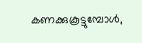കണക്കുകൂട്ടുമ്പോൾ,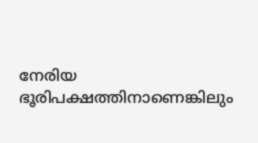നേരിയ ഭൂരിപക്ഷത്തിനാണെങ്കിലും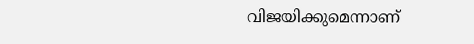വിജയിക്കുമെന്നാണ്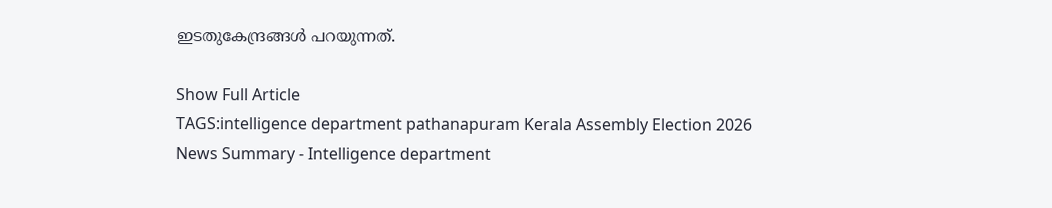ഇടതുകേന്ദ്രങ്ങൾ പറയുന്നത്.

Show Full Article
TAGS:intelligence department pathanapuram Kerala Assembly Election 2026
News Summary - Intelligence department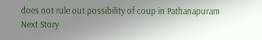does not rule out possibility of coup in Pathanapuram
Next Story